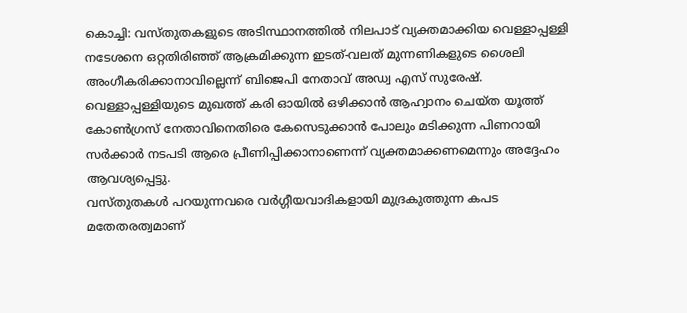കൊച്ചി: വസ്തുതകളുടെ അടിസ്ഥാനത്തിൽ നിലപാട് വ്യക്തമാക്കിയ വെള്ളാപ്പള്ളി നടേശനെ ഒറ്റതിരിഞ്ഞ് ആക്രമിക്കുന്ന ഇടത്-വലത് മുന്നണികളുടെ ശൈലി അംഗീകരിക്കാനാവില്ലെന്ന് ബിജെപി നേതാവ് അഡ്വ എസ് സുരേഷ്. വെള്ളാപ്പള്ളിയുടെ മുഖത്ത് കരി ഓയിൽ ഒഴിക്കാൻ ആഹ്വാനം ചെയ്ത യൂത്ത് കോൺഗ്രസ് നേതാവിനെതിരെ കേസെടുക്കാൻ പോലും മടിക്കുന്ന പിണറായി സർക്കാർ നടപടി ആരെ പ്രീണിപ്പിക്കാനാണെന്ന് വ്യക്തമാക്കണമെന്നും അദ്ദേഹം ആവശ്യപ്പെട്ടു.
വസ്തുതകൾ പറയുന്നവരെ വർഗ്ഗീയവാദികളായി മുദ്രകുത്തുന്ന കപട മതേതരത്വമാണ്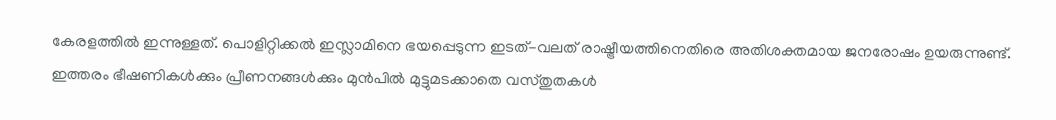കേരളത്തിൽ ഇന്നുള്ളത്. പൊളിറ്റിക്കൽ ഇസ്ലാമിനെ ഭയപ്പെടുന്ന ഇടത്-വലത് രാഷ്ട്രീയത്തിനെതിരെ അതിശക്തമായ ജനരോഷം ഉയരുന്നുണ്ട്. ഇത്തരം ഭീഷണികൾക്കും പ്രീണനങ്ങൾക്കും മുൻപിൽ മുട്ടുമടക്കാതെ വസ്തുതകൾ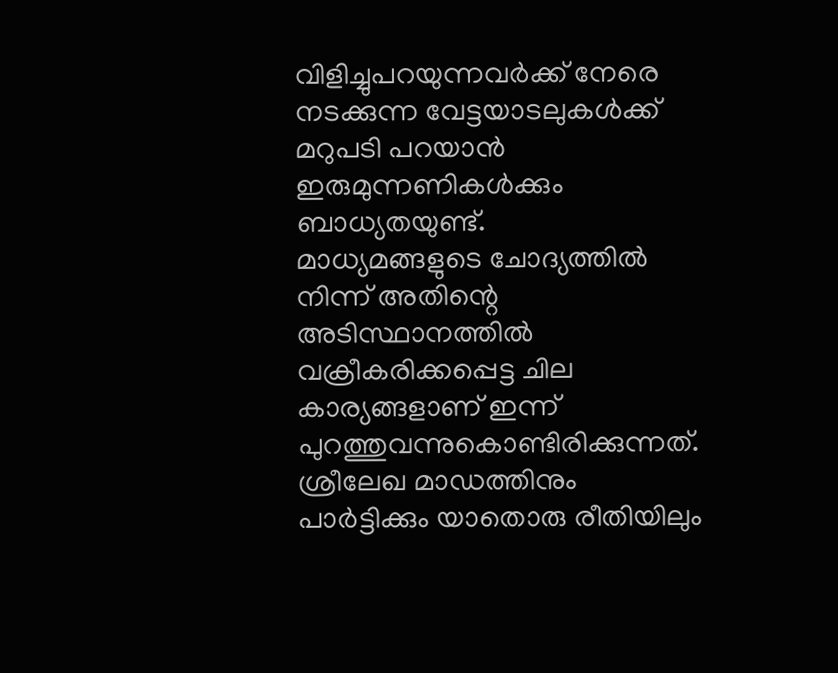വിളിച്ചുപറയുന്നവർക്ക് നേരെ നടക്കുന്ന വേട്ടയാടലുകൾക്ക് മറുപടി പറയാൻ ഇരുമുന്നണികൾക്കും ബാധ്യതയുണ്ട്.
മാധ്യമങ്ങളുടെ ചോദ്യത്തിൽ നിന്ന് അതിന്റെ അടിസ്ഥാനത്തിൽ വക്രീകരിക്കപ്പെട്ട ചില കാര്യങ്ങളാണ് ഇന്ന് പുറത്തുവന്നുകൊണ്ടിരിക്കുന്നത്. ശ്രീലേഖ മാഡത്തിനും പാർട്ടിക്കും യാതൊരു രീതിയിലും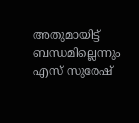അതുമായിട്ട് ബന്ധമില്ലെന്നും എസ് സുരേഷ്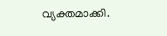വ്യക്തമാക്കി.